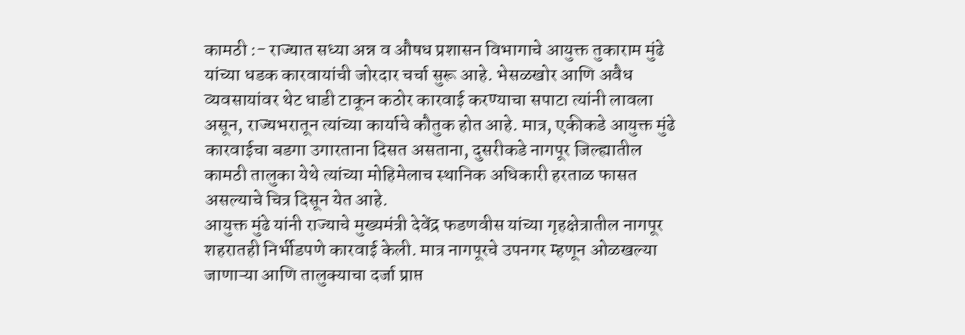कामठी :- राज्यात सध्या अन्न व औषध प्रशासन विभागाचे आयुक्त तुकाराम मुंढे यांच्या धडक कारवायांची जोरदार चर्चा सुरू आहे. भेसळखोर आणि अवैध व्यवसायांवर थेट धाडी टाकून कठोर कारवाई करण्याचा सपाटा त्यांनी लावला असून, राज्यभरातून त्यांच्या कार्याचे कौतुक होत आहे. मात्र, एकीकडे आयुक्त मुंढे कारवाईचा बडगा उगारताना दिसत असताना, दुसरीकडे नागपूर जिल्ह्यातील कामठी तालुका येथे त्यांच्या मोहिमेलाच स्थानिक अधिकारी हरताळ फासत असल्याचे चित्र दिसून येत आहे.
आयुक्त मुंढे यांनी राज्याचे मुख्यमंत्री देवेंद्र फडणवीस यांच्या गृहक्षेत्रातील नागपूर शहरातही निर्भीडपणे कारवाई केली. मात्र नागपूरचे उपनगर म्हणून ओळखल्या जाणाऱ्या आणि तालुक्याचा दर्जा प्राप्त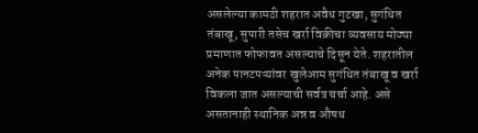असलेल्या कामठी शहरात अवैध गुटखा, सुगंधित तंबाखू, सुपारी तसेच खर्रा विक्रीचा व्यवसाय मोठ्या प्रमाणात फोफावत असल्याचे दिसून येते. शहरातील अनेक पानटपऱ्यांवर खुलेआम सुगंधित तंबाखू व खर्रा विकला जात असल्याची सर्वत्र चर्चा आहे. असे असतानाही स्थानिक अन्न व औषध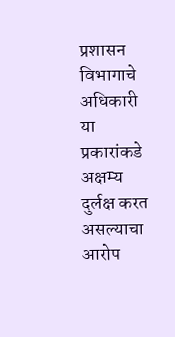प्रशासन विभागाचे अधिकारी या प्रकारांकडे अक्षम्य दुर्लक्ष करत असल्याचा आरोप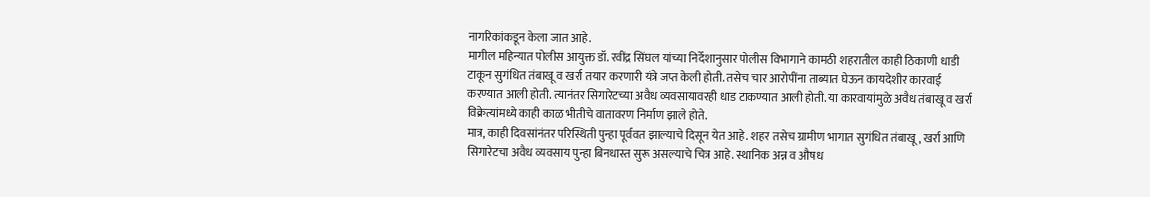नागरिकांकडून केला जात आहे.
मागील महिन्यात पोलीस आयुक्त डॉ. रवींद्र सिंघल यांच्या निर्देशानुसार पोलीस विभागाने कामठी शहरातील काही ठिकाणी धाडी टाकून सुगंधित तंबाखू व खर्रा तयार करणारी यंत्रे जप्त केली होती. तसेच चार आरोपींना ताब्यात घेऊन कायदेशीर कारवाई करण्यात आली होती. त्यानंतर सिगारेटच्या अवैध व्यवसायावरही धाड टाकण्यात आली होती. या कारवायांमुळे अवैध तंबाखू व खर्रा विक्रेत्यांमध्ये काही काळ भीतीचे वातावरण निर्माण झाले होते.
मात्र, काही दिवसांनंतर परिस्थिती पुन्हा पूर्ववत झाल्याचे दिसून येत आहे. शहर तसेच ग्रामीण भागात सुगंधित तंबाखू, खर्रा आणि सिगारेटचा अवैध व्यवसाय पुन्हा बिनधास्त सुरू असल्याचे चित्र आहे. स्थानिक अन्न व औषध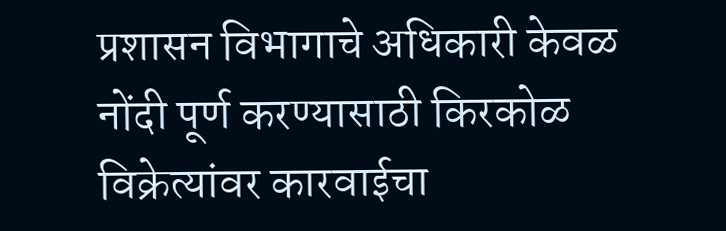प्रशासन विभागाचे अधिकारी केवळ नोंदी पूर्ण करण्यासाठी किरकोळ विक्रेत्यांवर कारवाईचा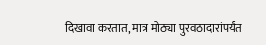दिखावा करतात, मात्र मोठ्या पुरवठादारांपर्यंत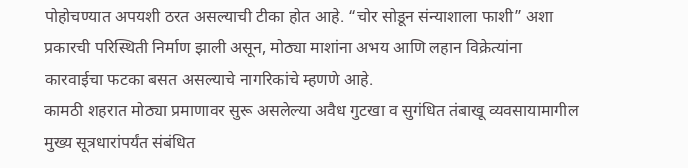पोहोचण्यात अपयशी ठरत असल्याची टीका होत आहे. “चोर सोडून संन्याशाला फाशी” अशा प्रकारची परिस्थिती निर्माण झाली असून, मोठ्या माशांना अभय आणि लहान विक्रेत्यांना कारवाईचा फटका बसत असल्याचे नागरिकांचे म्हणणे आहे.
कामठी शहरात मोठ्या प्रमाणावर सुरू असलेल्या अवैध गुटखा व सुगंधित तंबाखू व्यवसायामागील मुख्य सूत्रधारांपर्यंत संबंधित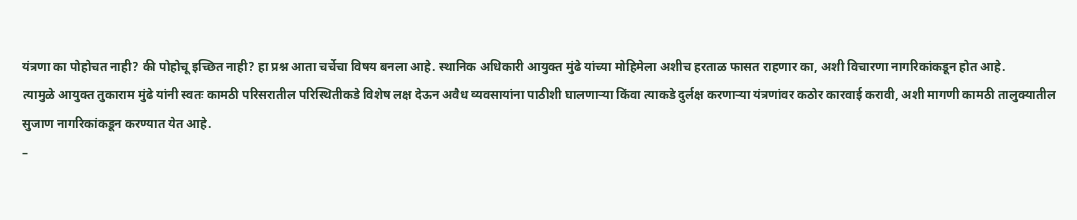यंत्रणा का पोहोचत नाही? की पोहोचू इच्छित नाही? हा प्रश्न आता चर्चेचा विषय बनला आहे. स्थानिक अधिकारी आयुक्त मुंढे यांच्या मोहिमेला अशीच हरताळ फासत राहणार का, अशी विचारणा नागरिकांकडून होत आहे.
त्यामुळे आयुक्त तुकाराम मुंढे यांनी स्वतः कामठी परिसरातील परिस्थितीकडे विशेष लक्ष देऊन अवैध व्यवसायांना पाठीशी घालणाऱ्या किंवा त्याकडे दुर्लक्ष करणाऱ्या यंत्रणांवर कठोर कारवाई करावी, अशी मागणी कामठी तालुक्यातील सुजाण नागरिकांकडून करण्यात येत आहे.
–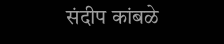संदीप कांबळे